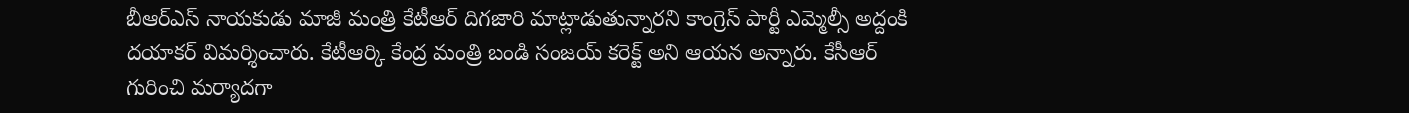బీఆర్ఎస్ నాయకుడు మాజీ మంత్రి కేటీఆర్ దిగజారి మాట్లాడుతున్నారని కాంగ్రెస్ పార్టీ ఎమ్మెల్సీ అద్దంకి దయాకర్ విమర్శించారు. కేటీఆర్కి కేంద్ర మంత్రి బండి సంజయ్ కరెక్ట్ అని ఆయన అన్నారు. కేసీఆర్ గురించి మర్యాదగా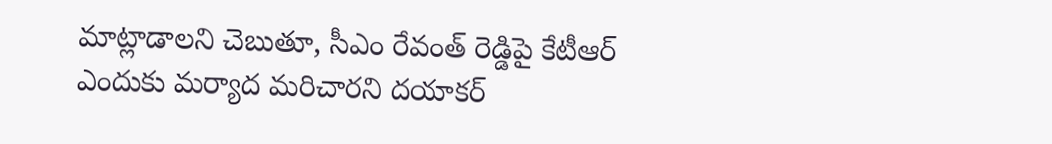మాట్లాడాలని చెబుతూ, సీఎం రేవంత్ రెడ్డిపై కేటీఆర్ ఎందుకు మర్యాద మరిచారని దయాకర్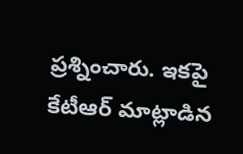ప్రశ్నించారు. ఇకపై కేటీఆర్ మాట్లాడిన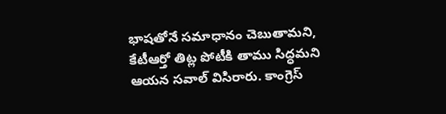భాషతోనే సమాధానం చెబుతామని, కేటీఆర్తో తిట్ల పోటీకి తాము సిద్ధమని ఆయన సవాల్ విసిరారు. కాంగ్రెస్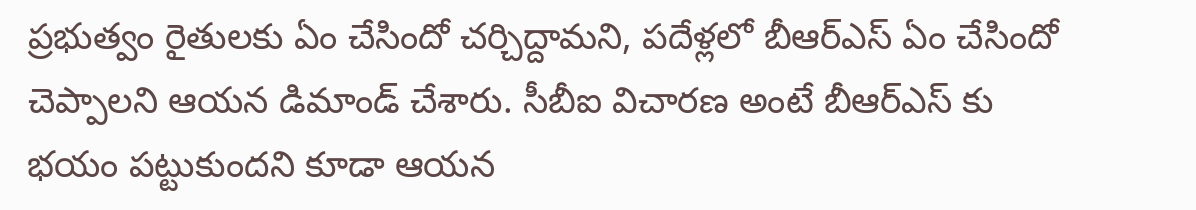ప్రభుత్వం రైతులకు ఏం చేసిందో చర్చిద్దామని, పదేళ్లలో బీఆర్ఎస్ ఏం చేసిందో చెప్పాలని ఆయన డిమాండ్ చేశారు. సీబీఐ విచారణ అంటే బీఆర్ఎస్ కు భయం పట్టుకుందని కూడా ఆయన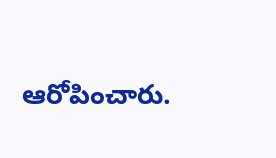ఆరోపించారు.